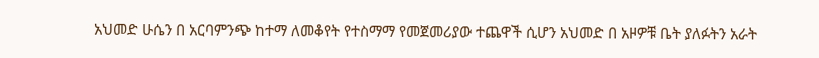አህመድ ሁሴን በ አርባምንጭ ከተማ ለመቆየት የተስማማ የመጀመሪያው ተጨዋች ሲሆን አህመድ በ አዞዎቹ ቤት ያለፉትን አራት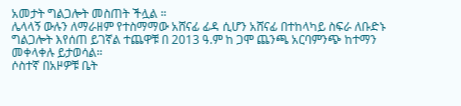አመታት ግልጋሎት መስጠት ችሏል ።
ሌላላኝ ውሉን ለማራዘም የተስማማው አሸናፊ ፊዳ ሲሆን አሸናፊ በተከላካይ ስፍራ ለቡድኑ ግልጋሎት እየሰጠ ይገኛል ተጨዋቹ በ 2013 ዓ.ም ከ ጋሞ ጨንጫ አርባምንጭ ከተማን መቀላቀሉ ይታወሳል።
ሶስተኛ በአዞዎቹ ቤት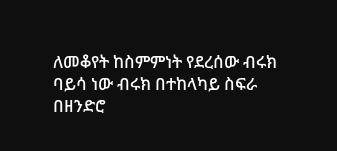ለመቆየት ከስምምነት የደረሰው ብሩክ ባይሳ ነው ብሩክ በተከላካይ ስፍራ በዘንድሮ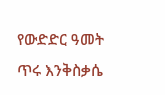የውድድር ዓመት ጥሩ እንቅስቃሴ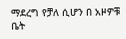ማደረግ የቻለ ሲሆን በ አዞዎቹ ቤት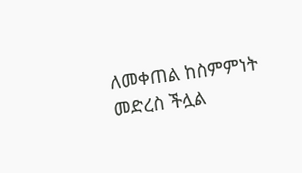ለመቀጠል ከስምምነት መድረስ ችሏል